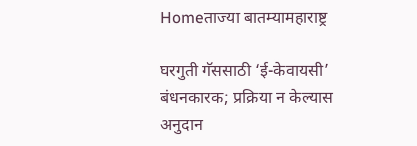Homeताज्या बातम्यामहाराष्ट्र

घरगुती गॅससाठी ‘ई-केवायसी’ बंधनकारक; प्रक्रिया न केल्यास अनुदान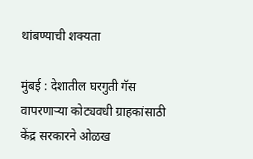थांबण्याची शक्यता

मुंबई : देशातील घरगुती गॅस वापरणार्‍या कोट्यवधी ग्राहकांसाठी केंद्र सरकारने ओळख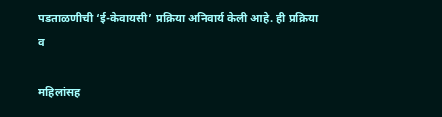पडताळणीची ‘ई-केवायसी’ प्रक्रिया अनिवार्य केली आहे. ही प्रक्रिया व

महिलांसह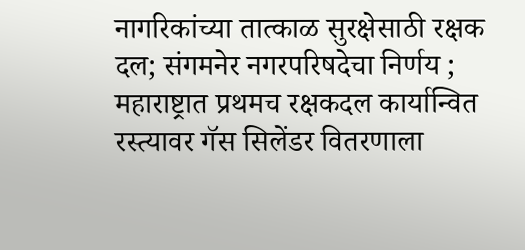नागरिकांच्या तात्काळ सुरक्षेसाठी रक्षक दल; संगमनेर नगरपरिषदेचा निर्णय ; महाराष्ट्रात प्रथमच रक्षकदल कार्यान्वित
रस्त्यावर गॅस सिलेंडर वितरणाला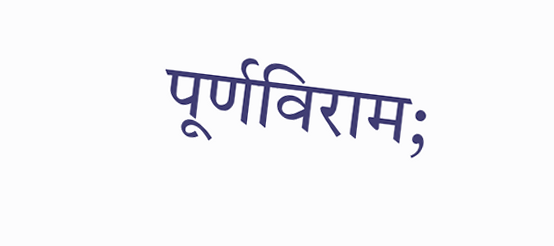पूर्णविराम;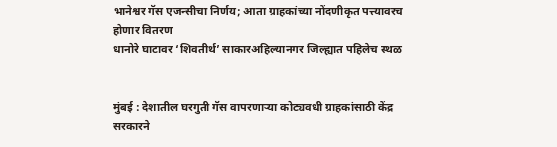भानेश्वर गॅस एजन्सीचा निर्णय; आता ग्राहकांच्या नोंदणीकृत पत्त्यावरच होणार वितरण
धानोरे घाटावर ‘शिवतीर्थ’ साकारअहिल्यानगर जिल्ह्यात पहिलेच स्थळ


मुंबई : देशातील घरगुती गॅस वापरणार्‍या कोट्यवधी ग्राहकांसाठी केंद्र सरकारने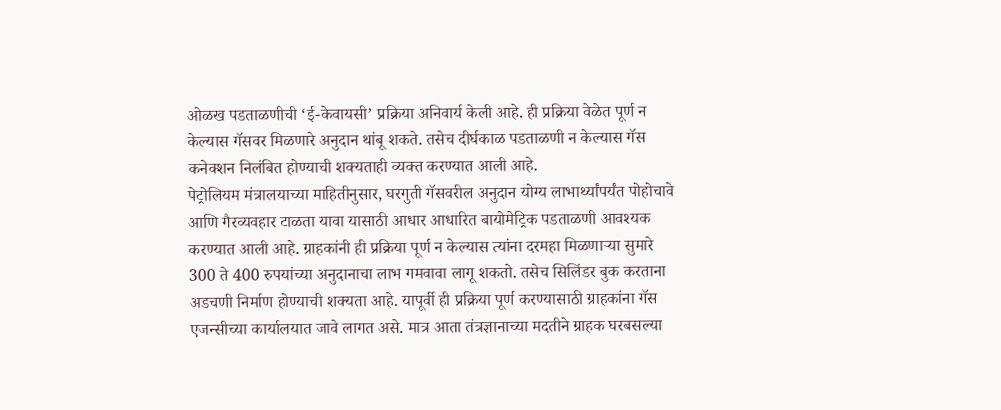ओळख पडताळणीची ‘ई-केवायसी’ प्रक्रिया अनिवार्य केली आहे. ही प्रक्रिया वेळेत पूर्ण न केल्यास गॅसवर मिळणारे अनुदान थांबू शकते. तसेच दीर्घकाळ पडताळणी न केल्यास गॅस कनेक्शन निलंबित होण्याची शक्यताही व्यक्त करण्यात आली आहे.
पेट्रोलियम मंत्रालयाच्या माहितीनुसार, घरगुती गॅसवरील अनुदान योग्य लाभार्थ्यांपर्यंत पोहोचावे आणि गैरव्यवहार टाळता यावा यासाठी आधार आधारित बायोमेट्रिक पडताळणी आवश्यक करण्यात आली आहे. ग्राहकांनी ही प्रक्रिया पूर्ण न केल्यास त्यांना दरमहा मिळणार्‍या सुमारे 300 ते 400 रुपयांच्या अनुदानाचा लाभ गमवावा लागू शकतो. तसेच सिलिंडर बुक करताना अडचणी निर्माण होण्याची शक्यता आहे. यापूर्वी ही प्रक्रिया पूर्ण करण्यासाठी ग्राहकांना गॅस एजन्सीच्या कार्यालयात जावे लागत असे. मात्र आता तंत्रज्ञानाच्या मदतीने ग्राहक घरबसल्या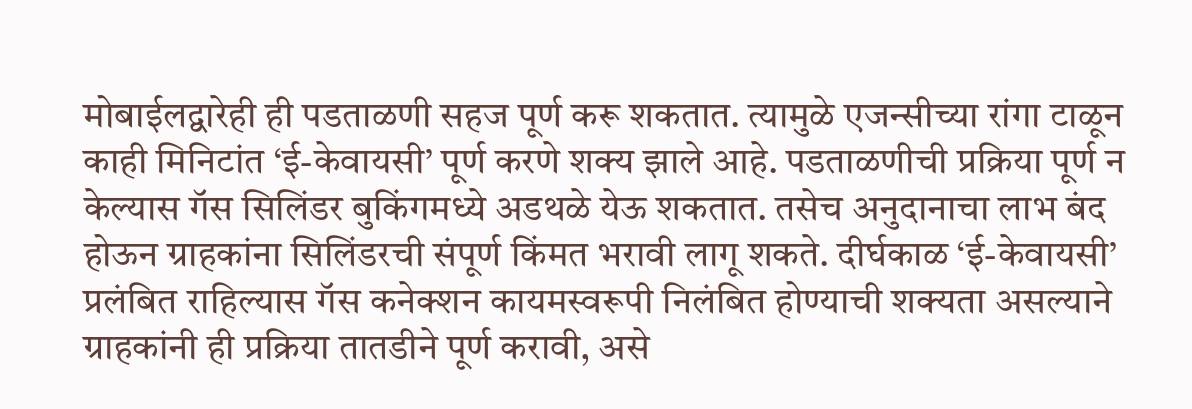मोबाईलद्वारेही ही पडताळणी सहज पूर्ण करू शकतात. त्यामुळे एजन्सीच्या रांगा टाळून काही मिनिटांत ‘ई-केवायसी’ पूर्ण करणे शक्य झाले आहे. पडताळणीची प्रक्रिया पूर्ण न केल्यास गॅस सिलिंडर बुकिंगमध्ये अडथळे येऊ शकतात. तसेच अनुदानाचा लाभ बंद होऊन ग्राहकांना सिलिंडरची संपूर्ण किंमत भरावी लागू शकते. दीर्घकाळ ‘ई-केवायसी’ प्रलंबित राहिल्यास गॅस कनेक्शन कायमस्वरूपी निलंबित होण्याची शक्यता असल्याने ग्राहकांनी ही प्रक्रिया तातडीने पूर्ण करावी, असे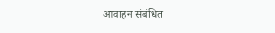आवाहन संबंधित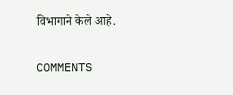विभागाने केले आहे.

COMMENTS